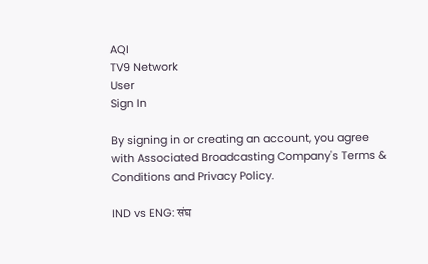AQI
TV9 Network
User
Sign In

By signing in or creating an account, you agree with Associated Broadcasting Company's Terms & Conditions and Privacy Policy.

IND vs ENG: संघ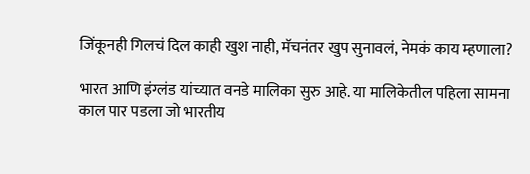जिंकूनही गिलचं दिल काही खुश नाही, मॅचनंतर खुप सुनावलं, नेमकं काय म्हणाला?

भारत आणि इंग्लंड यांच्यात वनडे मालिका सुरु आहे. या मालिकेतील पहिला सामना काल पार पडला जो भारतीय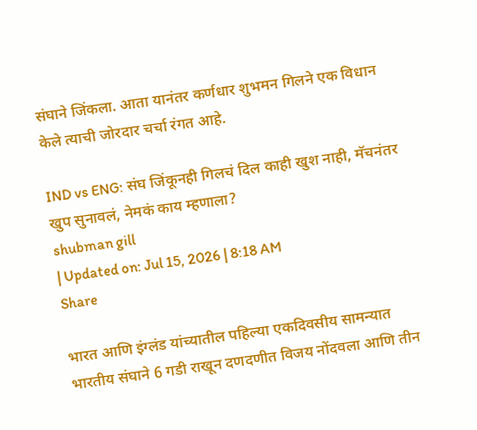संघाने जिंकला. आता यानंतर कर्णधार शुभमन गिलने एक विधान केले त्याची जोरदार चर्चा रंगत आहे.

IND vs ENG: संघ जिंकूनही गिलचं दिल काही खुश नाही, मॅचनंतर खुप सुनावलं, नेमकं काय म्हणाला?
shubman gill
| Updated on: Jul 15, 2026 | 8:18 AM
Share

भारत आणि इंग्लंड यांच्यातील पहिल्या एकदिवसीय सामन्यात भारतीय संघाने 6 गडी राखून दणदणीत विजय नोंदवला आणि तीन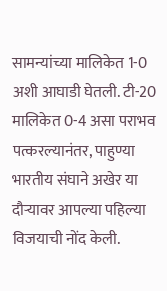सामन्यांच्या मालिकेत 1-0 अशी आघाडी घेतली. टी-20 मालिकेत 0-4 असा पराभव पत्करल्यानंतर, पाहुण्या भारतीय संघाने अखेर या दौऱ्यावर आपल्या पहिल्या विजयाची नोंद केली.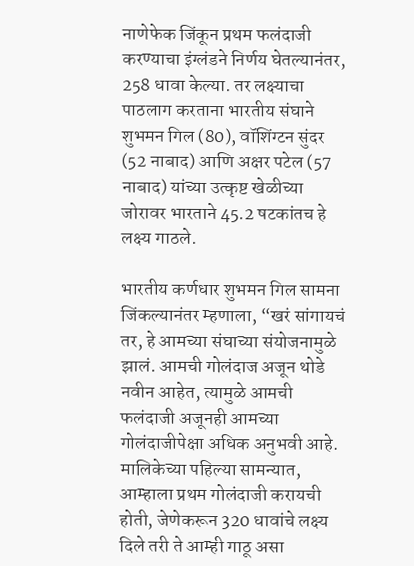नाणेफेक जिंकून प्रथम फलंदाजी करण्याचा इंग्लंडने निर्णय घेतल्यानंतर, 258 धावा केल्या. तर लक्ष्याचा पाठलाग करताना भारतीय संघाने शुभमन गिल (80), वॉशिंग्टन सुंदर (52 नाबाद) आणि अक्षर पटेल (57 नाबाद) यांच्या उत्कृष्ट खेळीच्या जोरावर भारताने 45.2 षटकांतच हे लक्ष्य गाठले.

भारतीय कर्णधार शुभमन गिल सामना जिंकल्यानंतर म्हणाला, “खरं सांगायचं तर, हे आमच्या संघाच्या संयोजनामुळे झालं. आमची गोलंदाज अजून थोडे नवीन आहेत, त्यामुळे आमची फलंदाजी अजूनही आमच्या गोलंदाजीपेक्षा अधिक अनुभवी आहे. मालिकेच्या पहिल्या सामन्यात, आम्हाला प्रथम गोलंदाजी करायची होती, जेणेकरून 320 धावांचे लक्ष्य दिले तरी ते आम्ही गाठू असा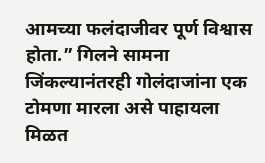आमच्या फलंदाजीवर पूर्ण विश्वास होता.” गिलने सामना जिंकल्यानंतरही गोलंदाजांना एक टोमणा मारला असे पाहायला मिळत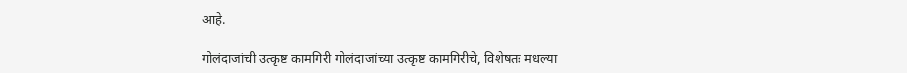आहे.

गोलंदाजांची उत्कृष्ट कामगिरी गोलंदाजांच्या उत्कृष्ट कामगिरीचे, विशेषतः मधल्या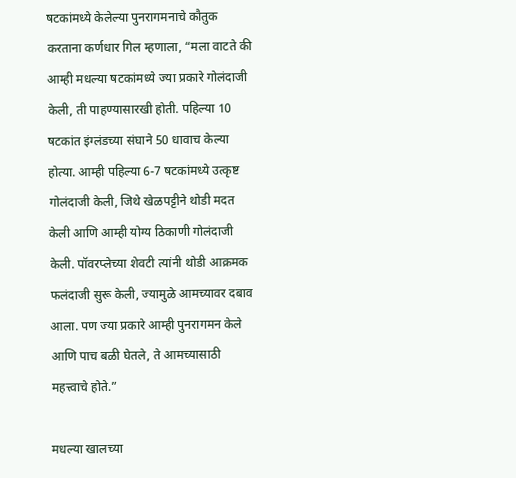षटकांमध्ये केलेल्या पुनरागमनाचे कौतुक करताना कर्णधार गिल म्हणाला, “मला वाटते की आम्ही मधल्या षटकांमध्ये ज्या प्रकारे गोलंदाजी केली, ती पाहण्यासारखी होती. पहिल्या 10 षटकांत इंग्लंडच्या संघाने 50 धावाच केल्या होत्या. आम्ही पहिल्या 6-7 षटकांमध्ये उत्कृष्ट गोलंदाजी केली, जिथे खेळपट्टीने थोडी मदत केली आणि आम्ही योग्य ठिकाणी गोलंदाजी केली. पॉवरप्लेच्या शेवटी त्यांनी थोडी आक्रमक फलंदाजी सुरू केली, ज्यामुळे आमच्यावर दबाव आला. पण ज्या प्रकारे आम्ही पुनरागमन केले आणि पाच बळी घेतले, ते आमच्यासाठी महत्त्वाचे होते.”

मधल्या खालच्या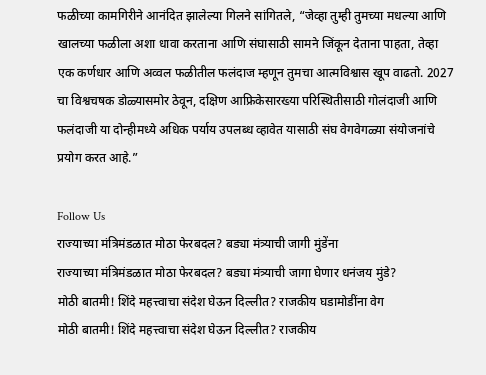फळीच्या कामगिरीने आनंदित झालेल्या गिलने सांगितले, “जेव्हा तुम्ही तुमच्या मधल्या आणि खालच्या फळीला अशा धावा करताना आणि संघासाठी सामने जिंकून देताना पाहता, तेव्हा एक कर्णधार आणि अव्वल फळीतील फलंदाज म्हणून तुमचा आत्मविश्वास खूप वाढतो. 2027 चा विश्वचषक डोळ्यासमोर ठेवून, दक्षिण आफ्रिकेसारख्या परिस्थितीसाठी गोलंदाजी आणि फलंदाजी या दोन्हीमध्ये अधिक पर्याय उपलब्ध व्हावेत यासाठी संघ वेगवेगळ्या संयोजनांचे प्रयोग करत आहे.”

Follow Us
राज्याच्या मंत्रिमंडळात मोठा फेरबदल? बड्या मंत्र्याची जागी मुंडेंना
राज्याच्या मंत्रिमंडळात मोठा फेरबदल? बड्या मंत्र्याची जागा घेणार धनंजय मुंडे?
मोठी बातमी! शिंदे महत्त्वाचा संदेश घेऊन दिल्लीत? राजकीय घडामोडींना वेग
मोठी बातमी! शिंदे महत्त्वाचा संदेश घेऊन दिल्लीत? राजकीय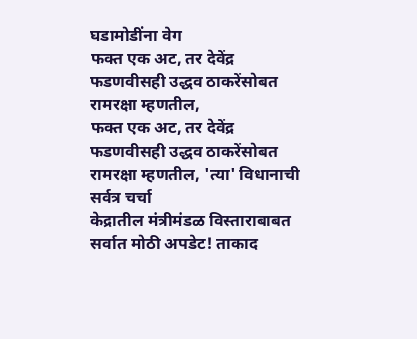घडामोडींना वेग
फक्त एक अट, तर देवेंद्र फडणवीसही उद्धव ठाकरेंसोबत रामरक्षा म्हणतील,
फक्त एक अट, तर देवेंद्र फडणवीसही उद्धव ठाकरेंसोबत रामरक्षा म्हणतील, 'त्या' विधानाची सर्वत्र चर्चा
केद्रातील मंत्रीमंडळ विस्ताराबाबत सर्वात मोठी अपडेट! ताकाद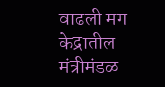वाढली मग
केद्रातील मंत्रीमंडळ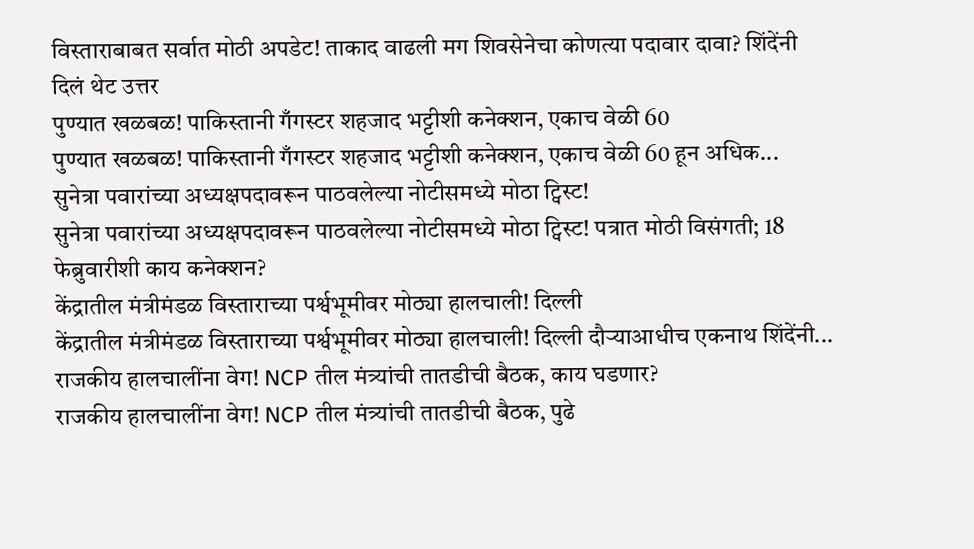विस्ताराबाबत सर्वात मोठी अपडेट! ताकाद वाढली मग शिवसेनेचा कोणत्या पदावार दावा? शिंदेंनी दिलं थेट उत्तर
पुण्यात खळबळ! पाकिस्तानी गँगस्टर शहजाद भट्टीशी कनेक्शन, एकाच वेळी 60
पुण्यात खळबळ! पाकिस्तानी गँगस्टर शहजाद भट्टीशी कनेक्शन, एकाच वेळी 60 हून अधिक...
सुनेत्रा पवारांच्या अध्यक्षपदावरून पाठवलेल्या नोटीसमध्ये मोठा ट्विस्ट!
सुनेत्रा पवारांच्या अध्यक्षपदावरून पाठवलेल्या नोटीसमध्ये मोठा ट्विस्ट! पत्रात मोठी विसंगती; 18 फेब्रुवारीशी काय कनेक्शन?
केंद्रातील मंत्रीमंडळ विस्ताराच्या पर्श्वभूमीवर मोठ्या हालचाली! दिल्ली
केंद्रातील मंत्रीमंडळ विस्ताराच्या पर्श्वभूमीवर मोठ्या हालचाली! दिल्ली दौऱ्याआधीच एकनाथ शिंदेंनी...
राजकीय हालचालींना वेग! NCP तील मंत्र्यांची तातडीची बैठक, काय घडणार?
राजकीय हालचालींना वेग! NCP तील मंत्र्यांची तातडीची बैठक, पुढे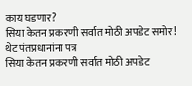काय घडणार?
सिया केतन प्रकरणी सर्वात मोठी अपडेट समोर! थेट पंतप्रधानांना पत्र
सिया केतन प्रकरणी सर्वात मोठी अपडेट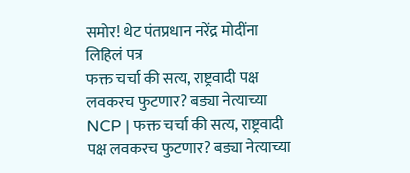समोर! थेट पंतप्रधान नरेंद्र मोदींना लिहिलं पत्र
फक्त चर्चा की सत्य, राष्ट्रवादी पक्ष लवकरच फुटणार? बड्या नेत्याच्या
NCP | फक्त चर्चा की सत्य, राष्ट्रवादी पक्ष लवकरच फुटणार? बड्या नेत्याच्या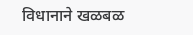विधानाने खळबळ